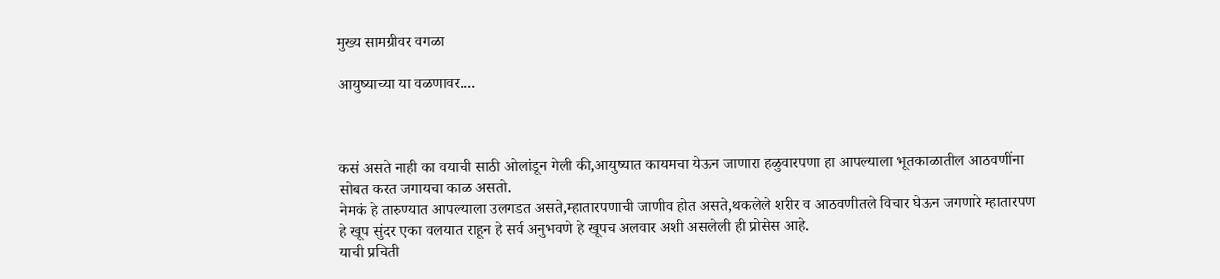मुख्य सामग्रीवर वगळा

आयुष्याच्या या वळणावर....



कसं असते नाही का वयाची साठी ओलांडून गेली की,आयुष्यात कायमचा येऊन जाणारा हळुवारपणा हा आपल्याला भूतकाळातील आठवणींना सोबत करत जगायचा काळ असतो.
नेमकं हे तारुण्यात आपल्याला उलगडत असते,म्हातारपणाची जाणीव होत असते,थकलेले शरीर व आठवणीतले विचार घेऊन जगणारे म्हातारपण हे खूप सुंदर एका वलयात राहून हे सर्व अनुभवणे हे खूपच अलवार अशी असलेली ही प्रोसेस आहे.
याची प्रचिती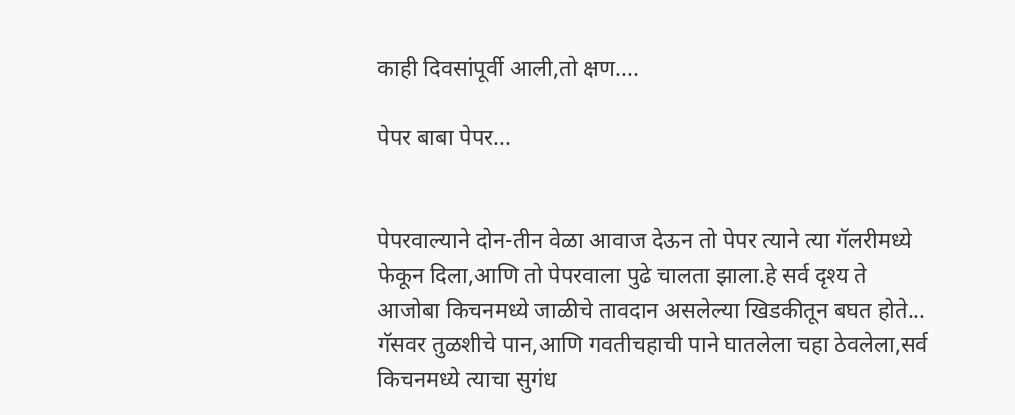काही दिवसांपूर्वी आली,तो क्षण....

पेपर बाबा पेपर...


पेपरवाल्याने दोन-तीन वेळा आवाज देऊन तो पेपर त्याने त्या गॅलरीमध्ये फेकून दिला,आणि तो पेपरवाला पुढे चालता झाला.हे सर्व दृश्य ते आजोबा किचनमध्ये जाळीचे तावदान असलेल्या खिडकीतून बघत होते...
गॅसवर तुळशीचे पान,आणि गवतीचहाची पाने घातलेला चहा ठेवलेला,सर्व किचनमध्ये त्याचा सुगंध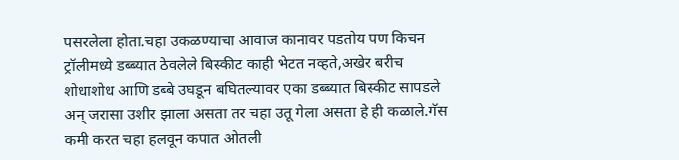पसरलेला होता.चहा उकळण्याचा आवाज कानावर पडतोय पण किचन ट्रॉलीमध्ये डब्ब्यात ठेवलेले बिस्कीट काही भेटत नव्हते,अखेर बरीच शोधाशोध आणि डब्बे उघडून बघितल्यावर एका डब्ब्यात बिस्कीट सापडले अन् जरासा उशीर झाला असता तर चहा उतू गेला असता हे ही कळाले.गॅस कमी करत चहा हलवून कपात ओतली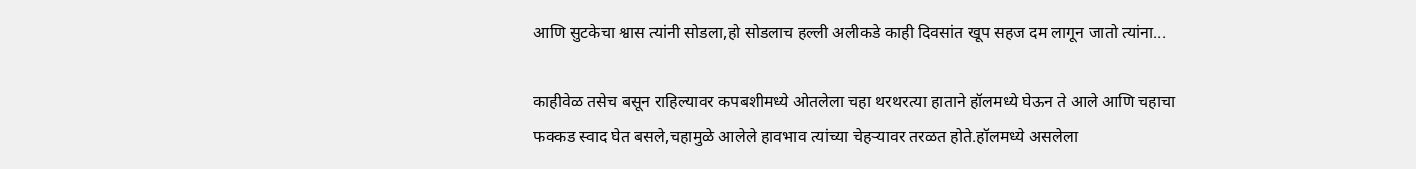आणि सुटकेचा श्वास त्यांनी सोडला,हो सोडलाच हल्ली अलीकडे काही दिवसांत खूप सहज दम लागून जातो त्यांना...

काहीवेळ तसेच बसून राहिल्यावर कपबशीमध्ये ओतलेला चहा थरथरत्या हाताने हॉलमध्ये घेऊन ते आले आणि चहाचा फक्कड स्वाद घेत बसले,चहामुळे आलेले हावभाव त्यांच्या चेहऱ्यावर तरळत होते.हॉलमध्ये असलेला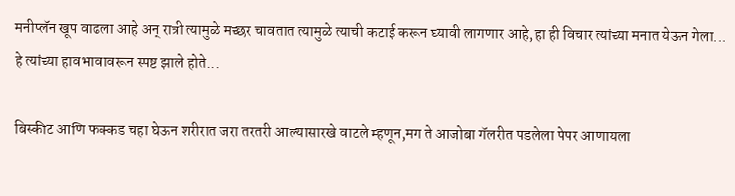मनीप्लॅन खूप वाढला आहे अन् रात्री त्यामुळे मच्छर चावतात त्यामुळे त्याची कटाई करून घ्यावी लागणार आहे,हा ही विचार त्यांच्या मनात येऊन गेला...
हे त्यांच्या हावभावावरून स्पष्ट झाले होते...

बिस्कीट आणि फक्कड चहा घेऊन शरीरात जरा तरतरी आल्यासारखे वाटले म्हणून,मग ते आजोबा गॅलरीत पडलेला पेपर आणायला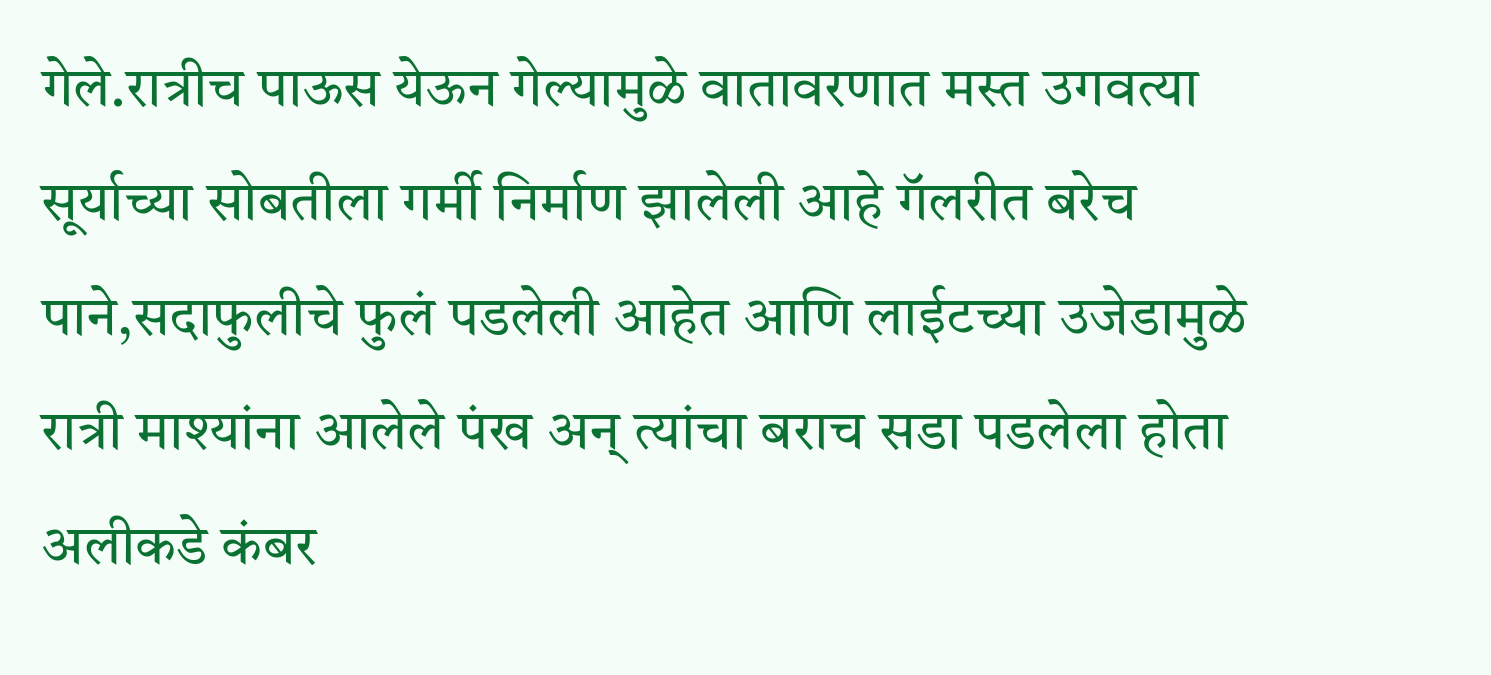गेले.रात्रीच पाऊस येऊन गेल्यामुळे वातावरणात मस्त उगवत्या सूर्याच्या सोबतीला गर्मी निर्माण झालेली आहे गॅलरीत बरेच पाने,सदाफुलीचे फुलं पडलेली आहेत आणि लाईटच्या उजेडामुळे रात्री माश्यांना आलेले पंख अन् त्यांचा बराच सडा पडलेला होता अलीकडे कंबर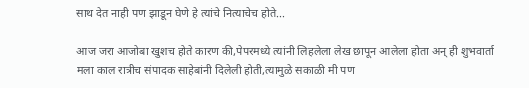साथ देत नाही पण झाडून घेणे हे त्यांचे नित्याचेच होते...

आज जरा आजोबा खुशच होते कारण की,पेपरमध्ये त्यांनी लिहलेला लेख छापून आलेला होता अन् ही शुभवार्ता मला काल रात्रीच संपादक साहेबांनी दिलेली होती,त्यामुळे सकाळी मी पण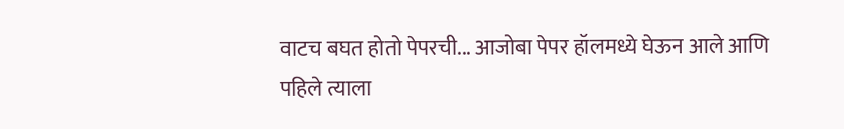वाटच बघत होतो पेपरची... आजोबा पेपर हॉलमध्ये घेऊन आले आणि पहिले त्याला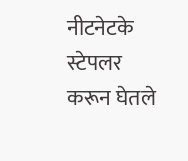नीटनेटके स्टेपलर करून घेतले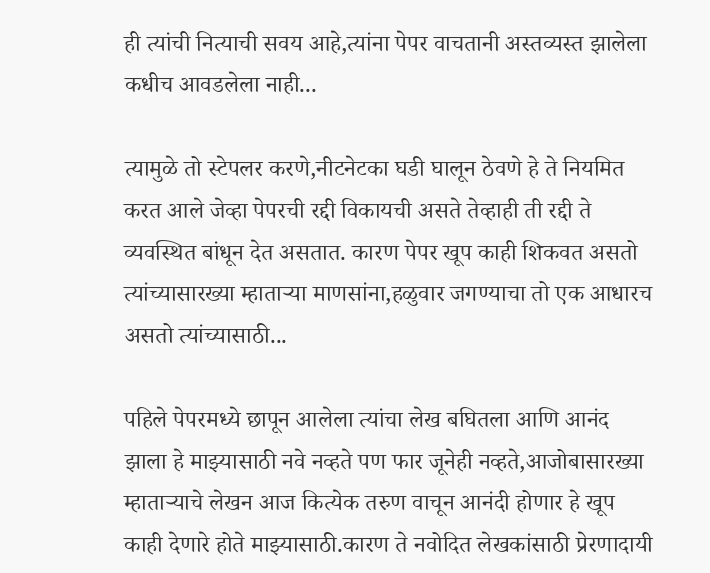ही त्यांची नित्याची सवय आहे,त्यांना पेपर वाचतानी अस्तव्यस्त झालेला कधीच आवडलेला नाही...

त्यामुळे तो स्टेपलर करणे,नीटनेटका घडी घालून ठेवणे हे ते नियमित करत आले जेव्हा पेपरची रद्दी विकायची असते तेव्हाही ती रद्दी ते व्यवस्थित बांधून देत असतात. कारण पेपर खूप काही शिकवत असतो त्यांच्यासारख्या म्हाताऱ्या माणसांना,हळुवार जगण्याचा तो एक आधारच असतो त्यांच्यासाठी...

पहिले पेपरमध्ये छापून आलेला त्यांचा लेख बघितला आणि आनंद झाला हे माझ्यासाठी नवे नव्हते पण फार जूनेही नव्हते,आजोबासारख्या म्हाताऱ्याचे लेखन आज कित्येक तरुण वाचून आनंदी होणार हे खूप काही देणारे होते माझ्यासाठी.कारण ते नवोदित लेखकांसाठी प्रेरणादायी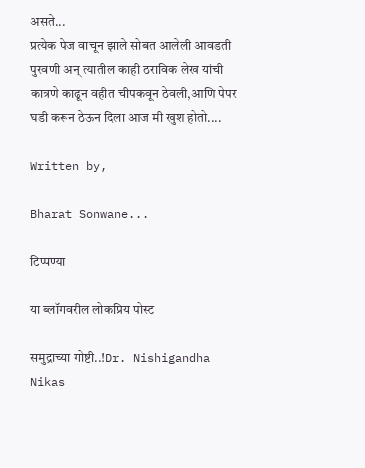असते...
प्रत्येक पेज वाचून झाले सोबत आलेली आवडती पुरवणी अन् त्यातील काही ठराविक लेख यांची कात्रणे काढून वहीत चीपकवून ठेवली,आणि पेपर घडी करून ठेऊन दिला आज मी खुश होतो....

Written by,

Bharat Sonwane...

टिप्पण्या

या ब्लॉगवरील लोकप्रिय पोस्ट

समुद्राच्या गोष्टी..!Dr. Nishigandha Nikas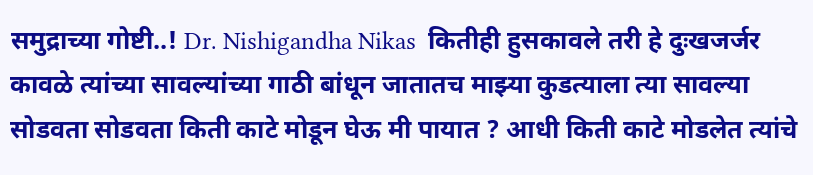समुद्राच्या गोष्टी..! Dr. Nishigandha Nikas  कितीही हुसकावले तरी हे दुःखजर्जर कावळे त्यांच्या सावल्यांच्या गाठी बांधून जातातच माझ्या कुडत्याला त्या सावल्या सोडवता सोडवता किती काटे मोडून घेऊ मी पायात ? आधी किती काटे मोडलेत त्यांचे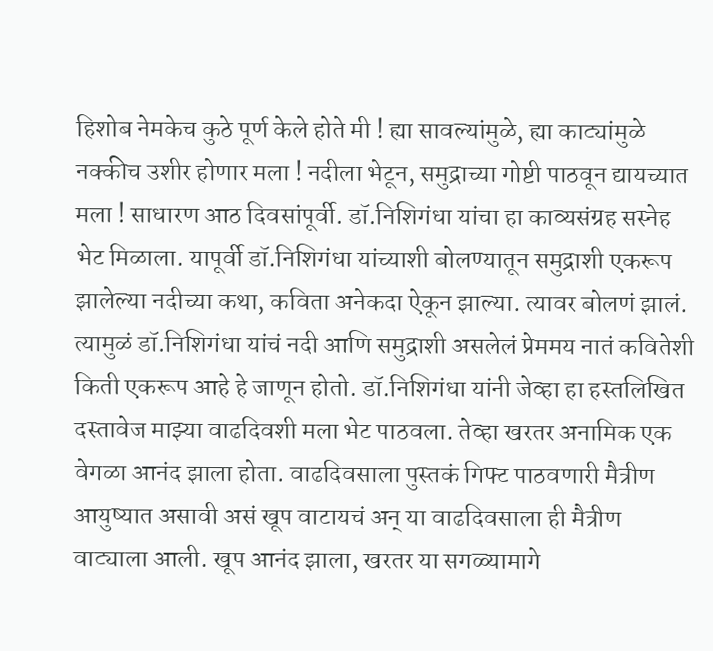हिशोब नेमकेच कुठे पूर्ण केले होते मी ! ह्या सावल्यांमुळे, ह्या काट्यांमुळे नक्कीच उशीर होणार मला ! नदीला भेटून, समुद्राच्या गोष्टी पाठवून द्यायच्यात मला ! साधारण आठ दिवसांपूर्वी. डॉ.निशिगंधा यांचा हा काव्यसंग्रह सस्नेह भेट मिळाला. यापूर्वी डॉ.निशिगंधा यांच्याशी बोलण्यातून समुद्राशी एकरूप झालेल्या नदीच्या कथा, कविता अनेकदा ऐकून झाल्या. त्यावर बोलणं झालं. त्यामुळं डॉ.निशिगंधा यांचं नदी आणि समुद्राशी असलेलं प्रेममय नातं कवितेशी किती एकरूप आहे हे जाणून होतो. डॉ.निशिगंधा यांनी जेव्हा हा हस्तलिखित दस्तावेज माझ्या वाढदिवशी मला भेट पाठवला. तेव्हा खरतर अनामिक एक वेगळा आनंद झाला होता. वाढदिवसाला पुस्तकं गिफ्ट पाठवणारी मैत्रीण आयुष्यात असावी असं खूप वाटायचं अन् या वाढदिवसाला ही मैत्रीण वाट्याला आली. खूप आनंद झाला, खरतर या सगळ्यामागे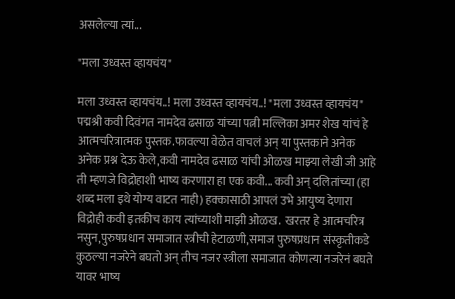असलेल्या त्यां...

"मला उध्वस्त व्हायचंय"

मला उध्वस्त व्हायचंय..! मला उध्वस्त व्हायचंय..! "मला उध्वस्त व्हायचंय" पद्मश्री कवी दिवंगत नामदेव ढसाळ यांच्या पत्नी मल्लिका अमर शेख यांचं हे आत्मचरित्रात्मक पुस्तक.फावल्या वेळेत वाचलं अन् या पुस्तकाने अनेक अनेक प्रश्न देऊ केले,कवी नामदेव ढसाळ यांची ओळख माझ्या लेखी जी आहे ती म्हणजे विद्रोहाशी भाष्य करणारा हा एक कवी... कवी अन् दलितांच्या (हा शब्द मला इथे योग्य वाटत नाही) हक्कासाठी आपलं उभे आयुष्य देणारा विद्रोही कवी इतकीच काय त्यांच्याशी माझी ओळख.  खरतर हे आत्मचरित्र नसुन,पुरुषप्रधान समाजात स्त्रीची हेटाळणी,समाज पुरुषप्रधान संस्कृतीकडे कुठल्या नजरेने बघतो अन् तीच नजर स्त्रीला समाजात कोणत्या नजरेनं बघते यावर भाष्य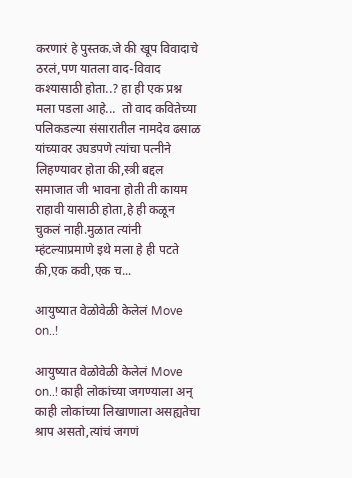करणारं हे पुस्तक.जे की खूप विवादाचे ठरलं,पण यातला वाद-विवाद कश्यासाठी होता..? हा ही एक प्रश्न मला पडला आहे...  तो वाद कवितेच्या पलिकडल्या संसारातील नामदेव ढसाळ यांच्यावर उघडपणे त्यांचा पत्नीने लिहण्यावर होता की,स्त्री बद्दल समाजात जी भावना होती ती कायम राहावी यासाठी होता,हे ही कळून चुकलं नाही.मुळात त्यांनी म्हंटल्याप्रमाणे इथे मला हे ही पटते की,एक कवी,एक च...

आयुष्यात वेळोवेळी केलेलं Move on..!

आयुष्यात वेळोवेळी केलेलं Move on..! काही लोकांच्या जगण्याला अन् काही लोकांच्या लिखाणाला असह्यतेचा श्राप असतो,त्यांचं जगणं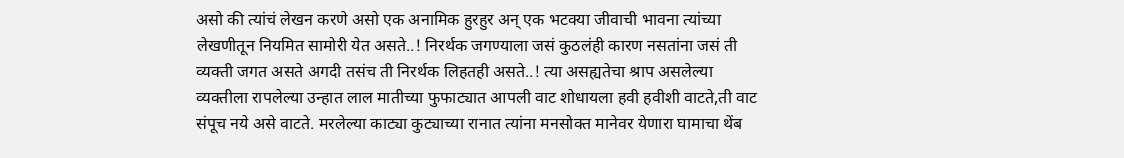असो की त्यांचं लेखन करणे असो एक अनामिक हुरहुर अन् एक भटक्या जीवाची भावना त्यांच्या लेखणीतून नियमित सामोरी येत असते..! निरर्थक जगण्याला जसं कुठलंही कारण नसतांना जसं ती व्यक्ती जगत असते अगदी तसंच ती निरर्थक लिहतही असते..! त्या असह्यतेचा श्राप असलेल्या व्यक्तीला रापलेल्या उन्हात लाल मातीच्या फुफाट्यात आपली वाट शोधायला हवी हवीशी वाटते,ती वाट संपूच नये असे वाटते. मरलेल्या काट्या कुट्याच्या रानात त्यांना मनसोक्त मानेवर येणारा घामाचा थेंब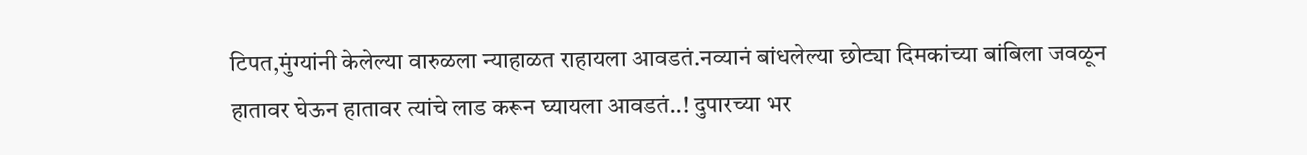टिपत,मुंग्यांनी केलेल्या वारुळला न्याहाळत राहायला आवडतं.नव्यानं बांधलेल्या छोट्या दिमकांच्या बांबिला जवळून हातावर घेऊन हातावर त्यांचे लाड करून घ्यायला आवडतं..! दुपारच्या भर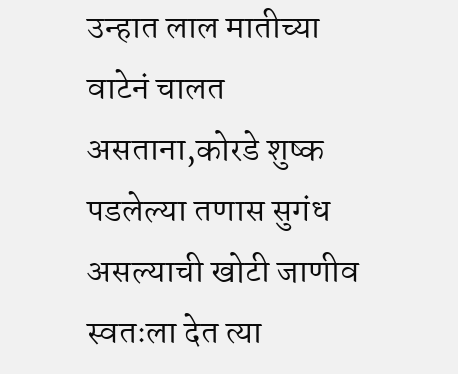उन्हात लाल मातीच्या वाटेनं चालत असताना,कोरडे शुष्क पडलेल्या तणास सुगंध असल्याची खोटी जाणीव स्वतःला देत त्या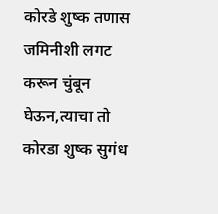कोरडे शुष्क तणास जमिनीशी लगट करून चुंबून घेऊन,त्याचा तो कोरडा शुष्क सुगंध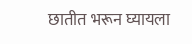छातीत भरून घ्यायला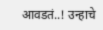आवडतं..! उन्हाचे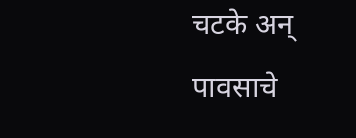चटके अन् पावसाचे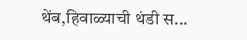थेंब,हिवाळ्याची थंडी स...